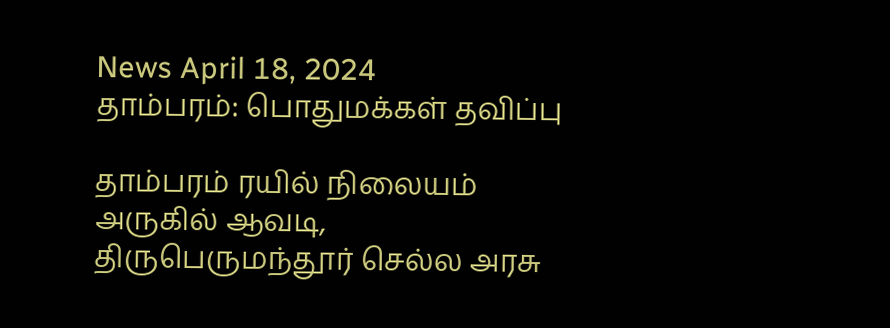News April 18, 2024
தாம்பரம்: பொதுமக்கள் தவிப்பு

தாம்பரம் ரயில் நிலையம் அருகில் ஆவடி, திருபெருமந்தூர் செல்ல அரசு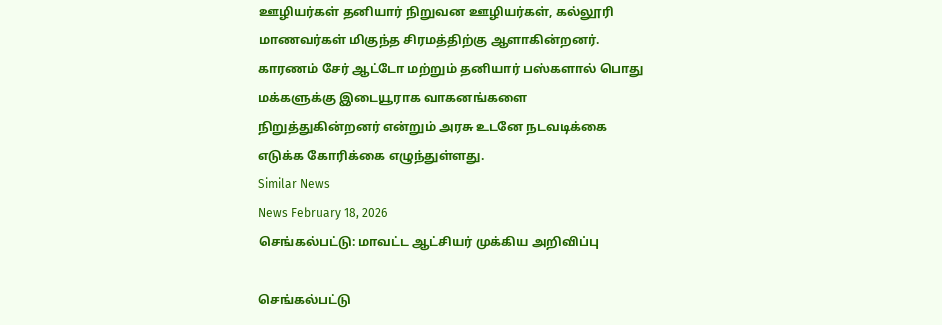ஊழியர்கள் தனியார் நிறுவன ஊழியர்கள், கல்லூரி மாணவர்கள் மிகுந்த சிரமத்திற்கு ஆளாகின்றனர். காரணம் சேர் ஆட்டோ மற்றும் தனியார் பஸ்களால் பொது மக்களுக்கு இடையூராக வாகனங்களை நிறுத்துகின்றனர் என்றும் அரசு உடனே நடவடிக்கை எடுக்க கோரிக்கை எழுந்துள்ளது.
Similar News
News February 18, 2026
செங்கல்பட்டு: மாவட்ட ஆட்சியர் முக்கிய அறிவிப்பு

செங்கல்பட்டு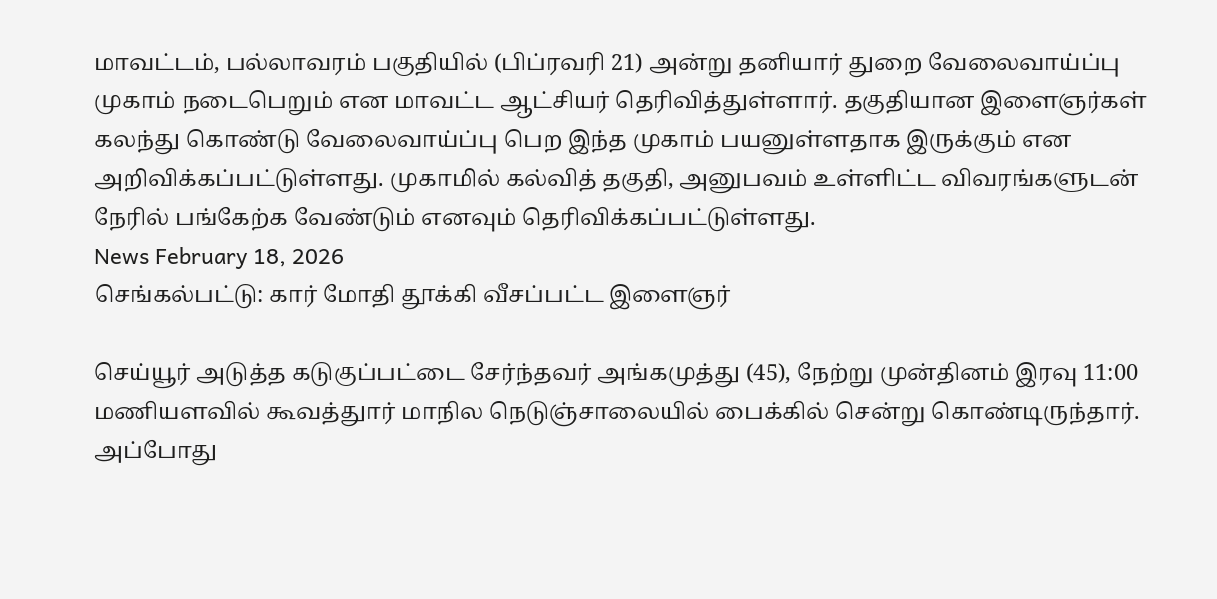மாவட்டம், பல்லாவரம் பகுதியில் (பிப்ரவரி 21) அன்று தனியார் துறை வேலைவாய்ப்பு முகாம் நடைபெறும் என மாவட்ட ஆட்சியர் தெரிவித்துள்ளார். தகுதியான இளைஞர்கள் கலந்து கொண்டு வேலைவாய்ப்பு பெற இந்த முகாம் பயனுள்ளதாக இருக்கும் என அறிவிக்கப்பட்டுள்ளது. முகாமில் கல்வித் தகுதி, அனுபவம் உள்ளிட்ட விவரங்களுடன் நேரில் பங்கேற்க வேண்டும் எனவும் தெரிவிக்கப்பட்டுள்ளது.
News February 18, 2026
செங்கல்பட்டு: கார் மோதி தூக்கி வீசப்பட்ட இளைஞர்

செய்யூர் அடுத்த கடுகுப்பட்டை சேர்ந்தவர் அங்கமுத்து (45), நேற்று முன்தினம் இரவு 11:00 மணியளவில் கூவத்துார் மாநில நெடுஞ்சாலையில் பைக்கில் சென்று கொண்டிருந்தார். அப்போது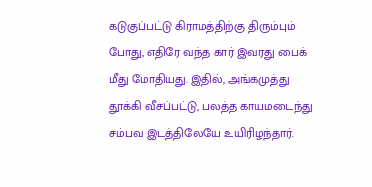கடுகுப்பட்டு கிராமத்திற்கு திரும்பும் போது, எதிரே வந்த கார் இவரது பைக் மீது மோதியது. இதில், அங்கமுத்து தூக்கி வீசப்பட்டு, பலத்த காயமடைந்து சம்பவ இடத்திலேயே உயிரிழந்தார்.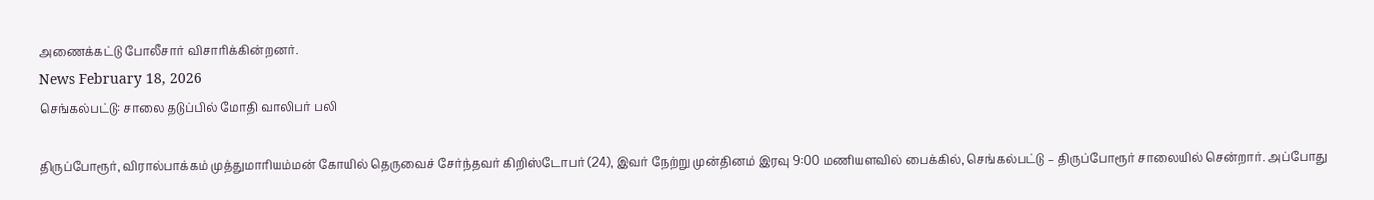அணைக்கட்டு போலீசார் விசாரிக்கின்றனர்.
News February 18, 2026
செங்கல்பட்டு: சாலை தடுப்பில் மோதி வாலிபர் பலி

திருப்போரூர், விரால்பாக்கம் முத்துமாரியம்மன் கோயில் தெருவைச் சேர்ந்தவர் கிறிஸ்டோபர் (24), இவர் நேற்று முன்தினம் இரவு 9:00 மணியளவில் பைக்கில், செங்கல்பட்டு – திருப்போரூர் சாலையில் சென்றார். அப்போது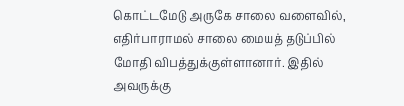கொட்டமேடு அருகே சாலை வளைவில், எதிர்பாராமல் சாலை மையத் தடுப்பில் மோதி விபத்துக்குள்ளானார். இதில் அவருக்கு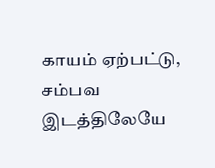காயம் ஏற்பட்டு, சம்பவ இடத்திலேயே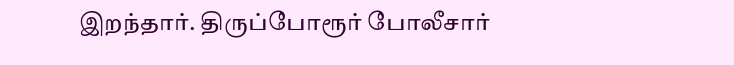இறந்தார். திருப்போரூர் போலீசார்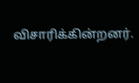விசாரிக்கின்றனர்.